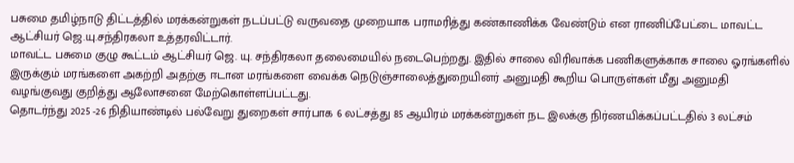பசுமை தமிழ்நாடு திட்டத்தில் மரக்கன்றுகள் நடப்பட்டு வருவதை முறையாக பராமரித்து கண்காணிக்க வேண்டும் என ராணிப்பேட்டை மாவட்ட ஆட்சியர் ஜெ.யு.சந்திரகலா உத்தரவிட்டார்.
மாவட்ட பசுமை குழு கூட்டம் ஆட்சியர் ஜெ. யு. சந்திரகலா தலைமையில் நடைபெற்றது. இதில் சாலை விரிவாக்க பணிகளுக்காக சாலை ஓரங்களில் இருக்கும் மரங்களை அகற்றி அதற்கு ஈடான மரங்களை வைக்க நெடுஞ்சாலைத்துறையினர் அனுமதி கூறிய பொருள்கள் மீது அனுமதி வழங்குவது குறித்து ஆலோசனை மேற்கொள்ளப்பட்டது.
தொடர்ந்து 2025 -26 நிதியாண்டில் பல்வேறு துறைகள் சார்பாக 6 லட்சத்து 85 ஆயிரம் மரக்கன்றுகள் நட இலக்கு நிர்ணயிக்கப்பட்டதில் 3 லட்சம்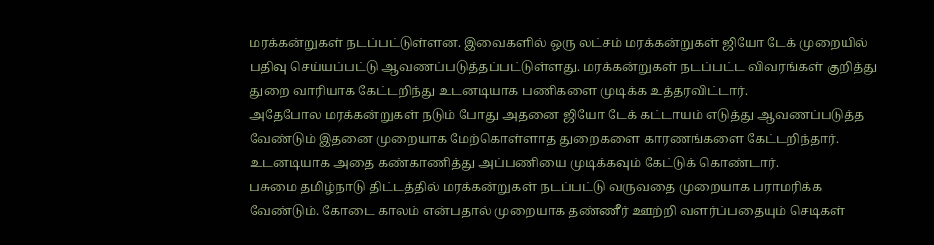மரக்கன்றுகள் நடப்பட்டுள்ளன. இவைகளில் ஒரு லட்சம் மரக்கன்றுகள் ஜியோ டேக் முறையில் பதிவு செய்யப்பட்டு ஆவணப்படுத்தப்பட்டுள்ளது. மரக்கன்றுகள் நடப்பட்ட விவரங்கள் குறித்து துறை வாரியாக கேட்டறிந்து உடனடியாக பணிகளை முடிக்க உத்தரவிட்டார்.
அதேபோல மரக்கன்றுகள் நடும் போது அதனை ஜியோ டேக் கட்டாயம் எடுத்து ஆவணப்படுத்த வேண்டும் இதனை முறையாக மேற்கொள்ளாத துறைகளை காரணங்களை கேட்டறிந்தார். உடனடியாக அதை கண்காணித்து அப்பணியை முடிக்கவும் கேட்டுக் கொண்டார்.
பசுமை தமிழ்நாடு திட்டத்தில் மரக்கன்றுகள் நடப்பட்டு வருவதை முறையாக பராமரிக்க வேண்டும். கோடை காலம் என்பதால் முறையாக தண்ணீர் ஊற்றி வளர்ப்பதையும் செடிகள்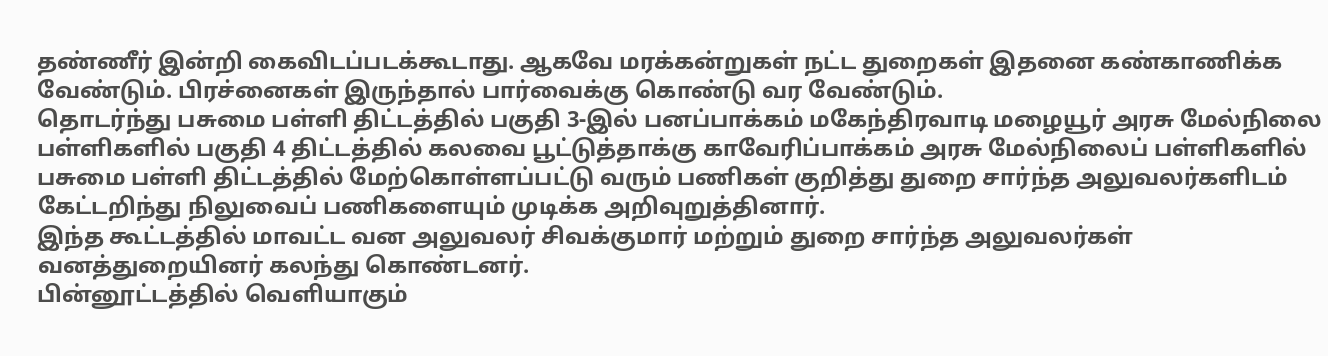தண்ணீர் இன்றி கைவிடப்படக்கூடாது. ஆகவே மரக்கன்றுகள் நட்ட துறைகள் இதனை கண்காணிக்க வேண்டும். பிரச்னைகள் இருந்தால் பார்வைக்கு கொண்டு வர வேண்டும்.
தொடர்ந்து பசுமை பள்ளி திட்டத்தில் பகுதி 3-இல் பனப்பாக்கம் மகேந்திரவாடி மழையூர் அரசு மேல்நிலை பள்ளிகளில் பகுதி 4 திட்டத்தில் கலவை பூட்டுத்தாக்கு காவேரிப்பாக்கம் அரசு மேல்நிலைப் பள்ளிகளில் பசுமை பள்ளி திட்டத்தில் மேற்கொள்ளப்பட்டு வரும் பணிகள் குறித்து துறை சார்ந்த அலுவலர்களிடம் கேட்டறிந்து நிலுவைப் பணிகளையும் முடிக்க அறிவுறுத்தினார்.
இந்த கூட்டத்தில் மாவட்ட வன அலுவலர் சிவக்குமார் மற்றும் துறை சார்ந்த அலுவலர்கள் வனத்துறையினர் கலந்து கொண்டனர்.
பின்னூட்டத்தில் வெளியாகும்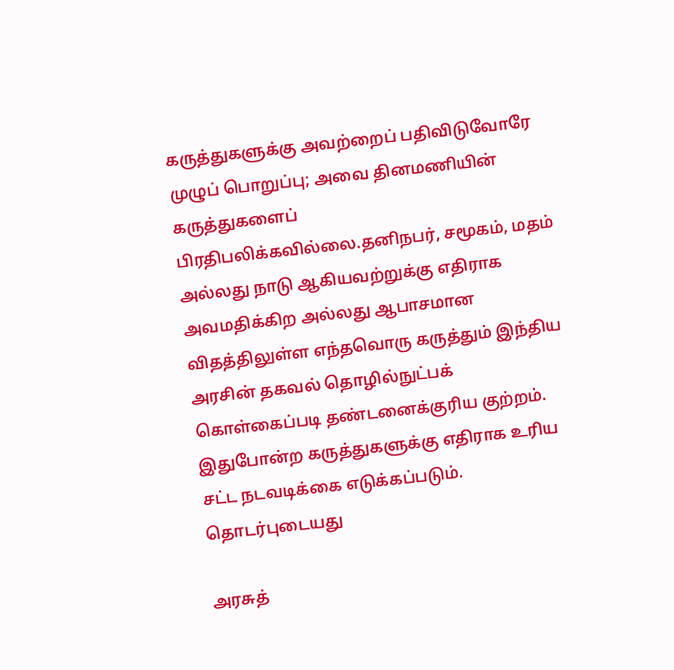கருத்துகளுக்கு அவற்றைப் பதிவிடுவோரே முழுப் பொறுப்பு; அவை தினமணியின் கருத்துகளைப் பிரதிபலிக்கவில்லை.தனிநபர், சமூகம், மதம் அல்லது நாடு ஆகியவற்றுக்கு எதிராக அவமதிக்கிற அல்லது ஆபாசமான விதத்திலுள்ள எந்தவொரு கருத்தும் இந்திய அரசின் தகவல் தொழில்நுட்பக் கொள்கைப்படி தண்டனைக்குரிய குற்றம். இதுபோன்ற கருத்துகளுக்கு எதிராக உரிய சட்ட நடவடிக்கை எடுக்கப்படும்.
தொடர்புடையது

அரசுத்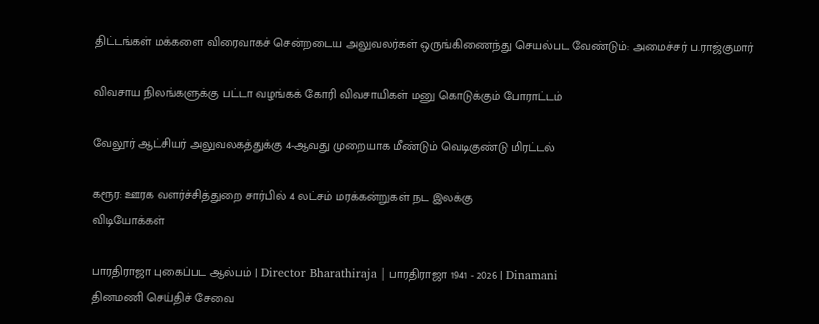திட்டங்கள் மக்களை விரைவாகச் சென்றடைய அலுவலர்கள் ஒருங்கிணைந்து செயல்பட வேண்டும்: அமைச்சர் ப.ராஜ்குமார்

விவசாய நிலங்களுக்கு பட்டா வழங்கக் கோரி விவசாயிகள் மனு கொடுக்கும் போராட்டம்

வேலூர் ஆட்சியர் அலுவலகத்துக்கு 4-ஆவது முறையாக மீண்டும் வெடிகுண்டு மிரட்டல்

கரூர: ஊரக வளர்ச்சித்துறை சார்பில் 4 லட்சம் மரக்கன்றுகள் நட இலக்கு
விடியோக்கள்

பாரதிராஜா புகைப்பட ஆல்பம் | Director Bharathiraja | பாரதிராஜா 1941 - 2026 | Dinamani
தினமணி செய்திச் சேவை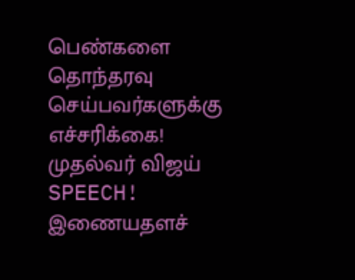பெண்களை தொந்தரவு செய்பவர்களுக்கு எச்சரிக்கை! முதல்வர் விஜய் SPEECH!
இணையதளச்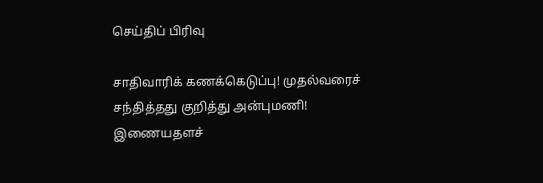செய்திப் பிரிவு

சாதிவாரிக் கணக்கெடுப்பு! முதல்வரைச் சந்தித்தது குறித்து அன்புமணி!
இணையதளச்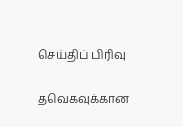செய்திப் பிரிவு

தவெகவுக்கான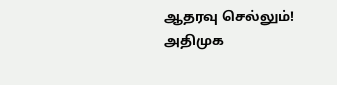ஆதரவு செல்லும்! அதிமுக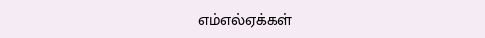எம்எல்ஏக்கள்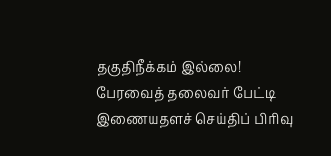தகுதிநீக்கம் இல்லை! பேரவைத் தலைவர் பேட்டி
இணையதளச் செய்திப் பிரிவு